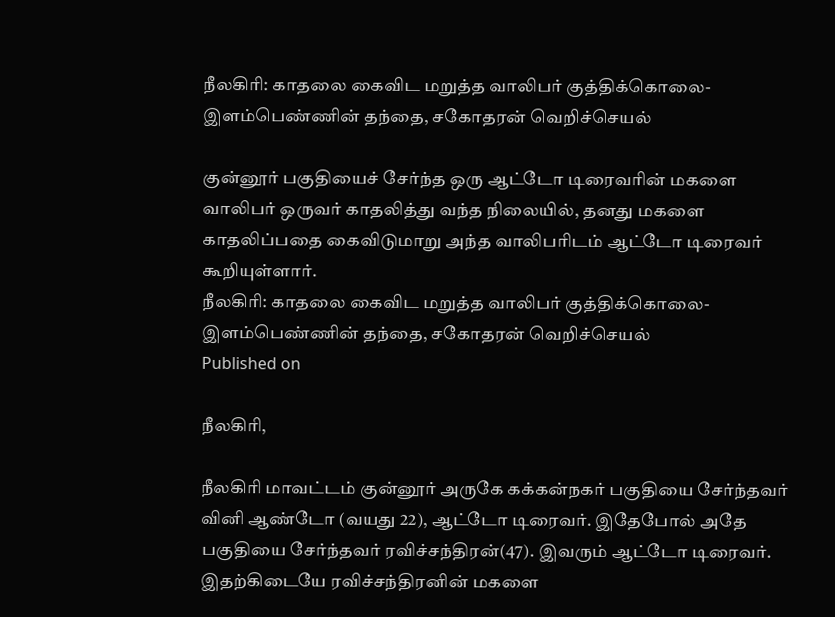நீலகிரி: காதலை கைவிட மறுத்த வாலிபர் குத்திக்கொலை- இளம்பெண்ணின் தந்தை, சகோதரன் வெறிச்செயல்

குன்னூர் பகுதியைச் சேர்ந்த ஒரு ஆட்டோ டிரைவரின் மகளை வாலிபர் ஒருவர் காதலித்து வந்த நிலையில், தனது மகளை காதலிப்பதை கைவிடுமாறு அந்த வாலிபரிடம் ஆட்டோ டிரைவர் கூறியுள்ளார்.
நீலகிரி: காதலை கைவிட மறுத்த வாலிபர் குத்திக்கொலை- இளம்பெண்ணின் தந்தை, சகோதரன் வெறிச்செயல்
Published on

நீலகிரி,

நீலகிரி மாவட்டம் குன்னூர் அருகே கக்கன்நகர் பகுதியை சேர்ந்தவர் வினி ஆண்டோ (வயது 22), ஆட்டோ டிரைவர். இதேபோல் அதே பகுதியை சேர்ந்தவர் ரவிச்சந்திரன்(47). இவரும் ஆட்டோ டிரைவர். இதற்கிடையே ரவிச்சந்திரனின் மகளை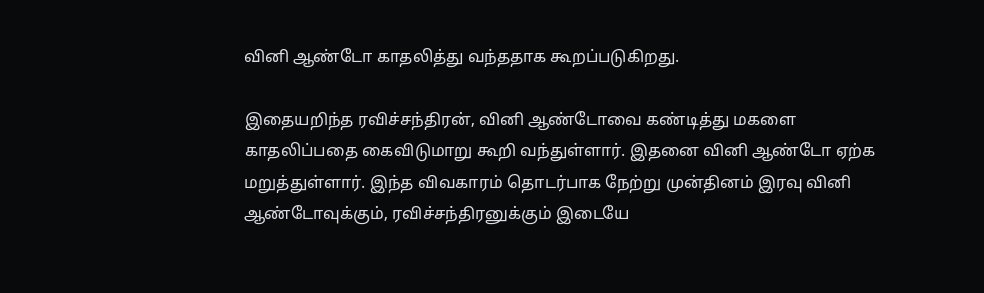வினி ஆண்டோ காதலித்து வந்ததாக கூறப்படுகிறது.

இதையறிந்த ரவிச்சந்திரன், வினி ஆண்டோவை கண்டித்து மகளை காதலிப்பதை கைவிடுமாறு கூறி வந்துள்ளார். இதனை வினி ஆண்டோ ஏற்க மறுத்துள்ளார். இந்த விவகாரம் தொடர்பாக நேற்று முன்தினம் இரவு வினி ஆண்டோவுக்கும், ரவிச்சந்திரனுக்கும் இடையே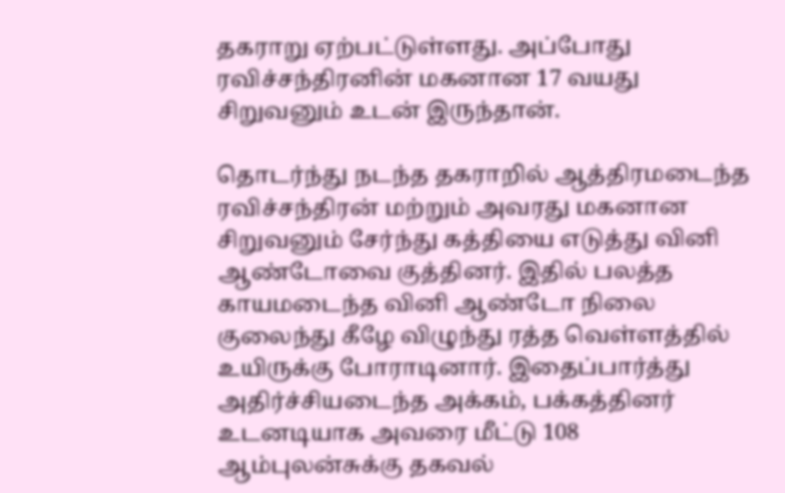தகராறு ஏற்பட்டுள்ளது. அப்போது ரவிச்சந்திரனின் மகனான 17 வயது சிறுவனும் உடன் இருந்தான்.

தொடர்ந்து நடந்த தகராறில் ஆத்திரமடைந்த ரவிச்சந்திரன் மற்றும் அவரது மகனான சிறுவனும் சேர்ந்து கத்தியை எடுத்து வினி ஆண்டோவை குத்தினர். இதில் பலத்த காயமடைந்த வினி ஆண்டோ நிலை குலைந்து கீழே விழுந்து ரத்த வெள்ளத்தில் உயிருக்கு போராடினார். இதைப்பார்த்து அதிர்ச்சியடைந்த அக்கம், பக்கத்தினர் உடனடியாக அவரை மீட்டு 108 ஆம்புலன்சுக்கு தகவல்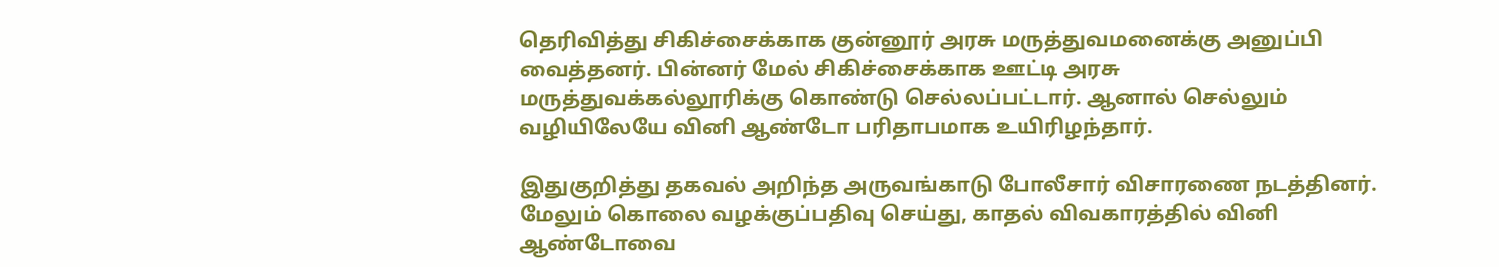தெரிவித்து சிகிச்சைக்காக குன்னூர் அரசு மருத்துவமனைக்கு அனுப்பி வைத்தனர். பின்னர் மேல் சிகிச்சைக்காக ஊட்டி அரசு மருத்துவக்கல்லூரிக்கு கொண்டு செல்லப்பட்டார். ஆனால் செல்லும் வழியிலேயே வினி ஆண்டோ பரிதாபமாக உயிரிழந்தார்.

இதுகுறித்து தகவல் அறிந்த அருவங்காடு போலீசார் விசாரணை நடத்தினர். மேலும் கொலை வழக்குப்பதிவு செய்து, காதல் விவகாரத்தில் வினி ஆண்டோவை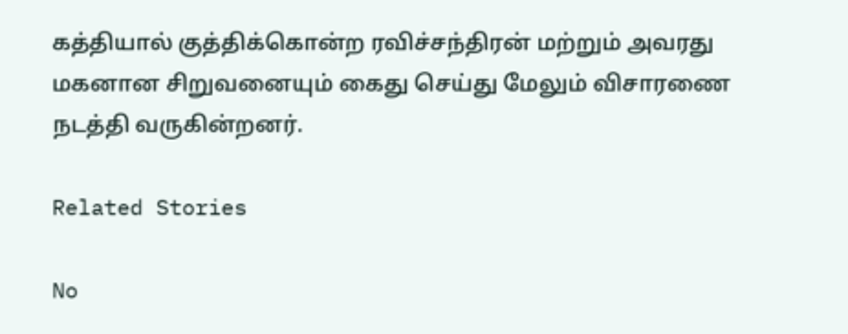கத்தியால் குத்திக்கொன்ற ரவிச்சந்திரன் மற்றும் அவரது மகனான சிறுவனையும் கைது செய்து மேலும் விசாரணை நடத்தி வருகின்றனர்.

Related Stories

No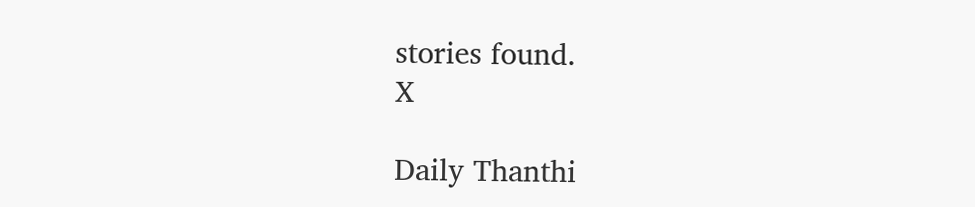stories found.
X

Daily Thanthi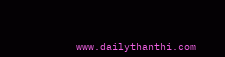www.dailythanthi.com